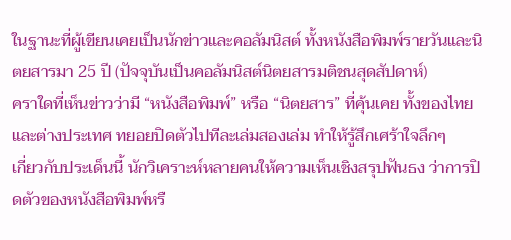ในฐานะที่ผู้เขียนเคยเป็นนักข่าวและคอลัมนิสต์ ทั้งหนังสือพิมพ์รายวันและนิตยสารมา 25 ปี (ปัจจุบันเป็นคอลัมนิสต์นิตยสารมติชนสุดสัปดาห์)
คราใดที่เห็นข่าวว่ามี “หนังสือพิมพ์” หรือ “นิตยสาร” ที่คุ้นเคย ทั้งของไทยและต่างประเทศ ทยอยปิดตัวไปทีละเล่มสองเล่ม ทำให้รู้สึกเศร้าใจลึกๆ
เกี่ยวกับประเด็นนี้ นักวิเคราะห์หลายคนให้ความเห็นเชิงสรุปฟันธง ว่าการปิดตัวของหนังสือพิมพ์หรื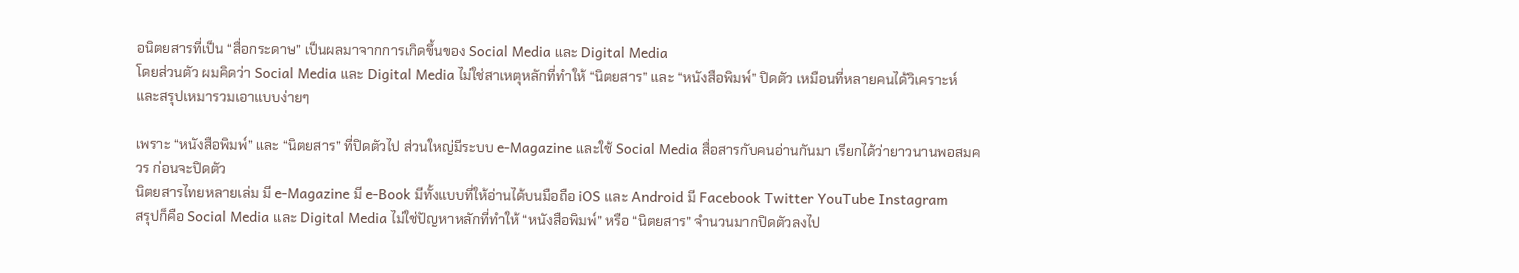อนิตยสารที่เป็น “สื่อกระดาษ” เป็นผลมาจากการเกิดขึ้นของ Social Media และ Digital Media
โดยส่วนตัว ผมคิดว่า Social Media และ Digital Media ไม่ใช่สาเหตุหลักที่ทำให้ “นิตยสาร” และ “หนังสือพิมพ์” ปิดตัว เหมือนที่หลายคนได้วิเคราะห์ และสรุปเหมารวมเอาแบบง่ายๆ

เพราะ “หนังสือพิมพ์” และ “นิตยสาร” ที่ปิดตัวไป ส่วนใหญ่มีระบบ e-Magazine และใช้ Social Media สื่อสารกับคนอ่านกันมา เรียกได้ว่ายาวนานพอสมควร ก่อนจะปิดตัว
นิตยสารไทยหลายเล่ม มี e-Magazine มี e-Book มีทั้งแบบที่ให้อ่านได้บนมือถือ iOS และ Android มี Facebook Twitter YouTube Instagram
สรุปก็คือ Social Media และ Digital Media ไม่ใช่ปัญหาหลักที่ทำให้ “หนังสือพิมพ์” หรือ “นิตยสาร” จำนวนมากปิดตัวลงไป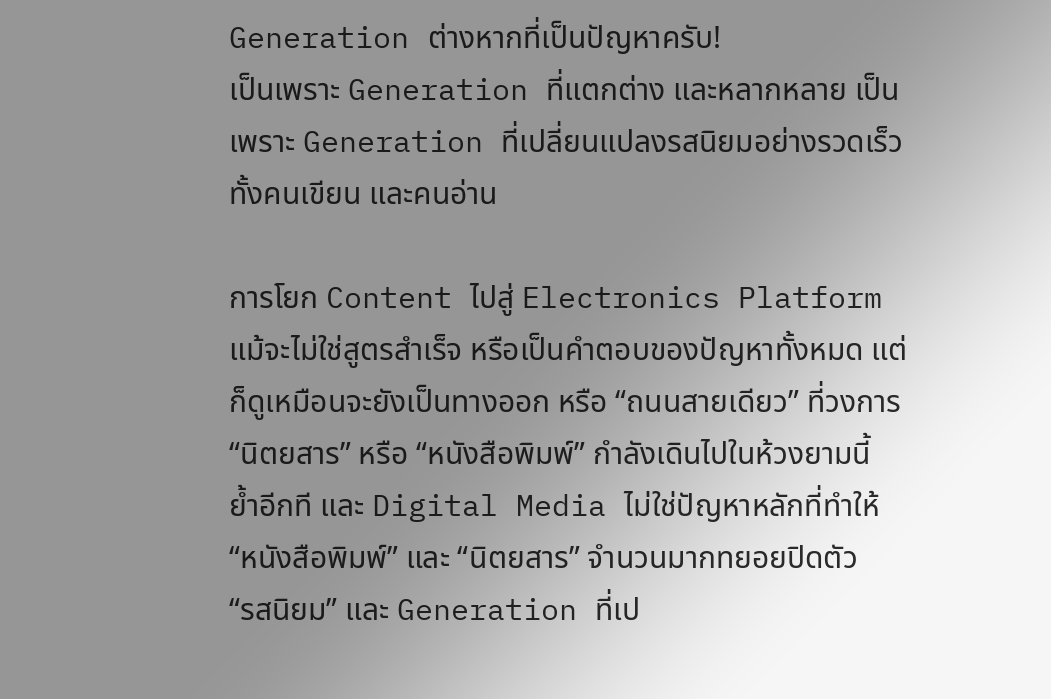Generation ต่างหากที่เป็นปัญหาครับ!
เป็นเพราะ Generation ที่แตกต่าง และหลากหลาย เป็นเพราะ Generation ที่เปลี่ยนแปลงรสนิยมอย่างรวดเร็ว ทั้งคนเขียน และคนอ่าน

การโยก Content ไปสู่ Electronics Platform แม้จะไม่ใช่สูตรสำเร็จ หรือเป็นคำตอบของปัญหาทั้งหมด แต่ก็ดูเหมือนจะยังเป็นทางออก หรือ “ถนนสายเดียว” ที่วงการ “นิตยสาร” หรือ “หนังสือพิมพ์” กำลังเดินไปในห้วงยามนี้
ย้ำอีกที และ Digital Media ไม่ใช่ปัญหาหลักที่ทำให้ “หนังสือพิมพ์” และ “นิตยสาร” จำนวนมากทยอยปิดตัว
“รสนิยม” และ Generation ที่เป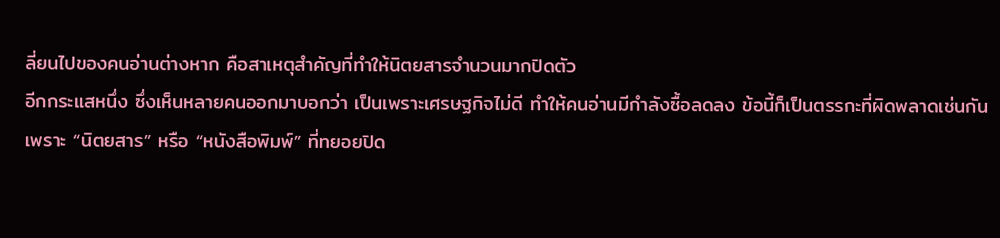ลี่ยนไปของคนอ่านต่างหาก คือสาเหตุสำคัญที่ทำให้นิตยสารจำนวนมากปิดตัว
อีกกระแสหนึ่ง ซึ่งเห็นหลายคนออกมาบอกว่า เป็นเพราะเศรษฐกิจไม่ดี ทำให้คนอ่านมีกำลังซื้อลดลง ข้อนี้ก็เป็นตรรกะที่ผิดพลาดเช่นกัน
เพราะ “นิตยสาร” หรือ “หนังสือพิมพ์” ที่ทยอยปิด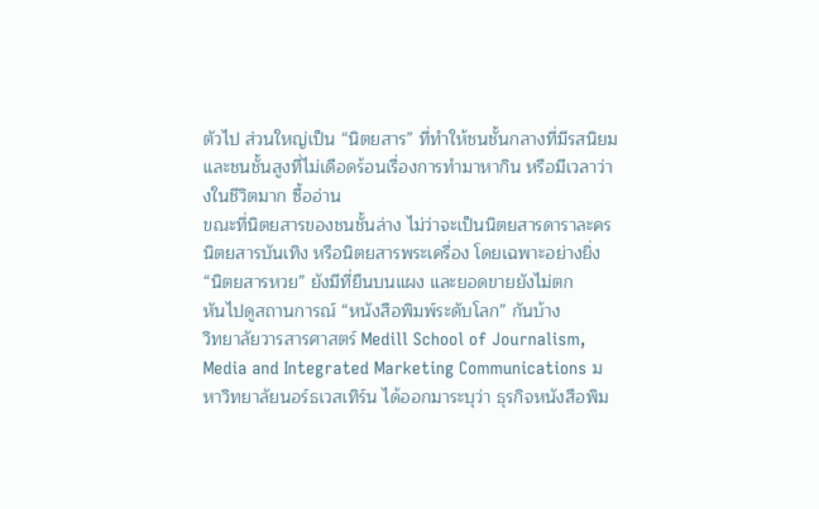ตัวไป ส่วนใหญ่เป็น “นิตยสาร” ที่ทำให้ชนชั้นกลางที่มีรสนิยม และชนชั้นสูงที่ไม่เดือดร้อนเรื่องการทำมาหากิน หรือมีเวลาว่างในชีวิตมาก ซื้ออ่าน
ขณะที่นิตยสารของชนชั้นล่าง ไม่ว่าจะเป็นนิตยสารดาราละคร นิตยสารบันเทิง หรือนิตยสารพระเครื่อง โดยเฉพาะอย่างยิ่ง “นิตยสารหวย” ยังมีที่ยืนบนแผง และยอดขายยังไม่ตก
หันไปดูสถานการณ์ “หนังสือพิมพ์ระดับโลก” กันบ้าง
วิทยาลัยวารสารศาสตร์ Medill School of Journalism, Media and Integrated Marketing Communications มหาวิทยาลัยนอร์ธเวสเทิร์น ได้ออกมาระบุว่า ธุรกิจหนังสือพิม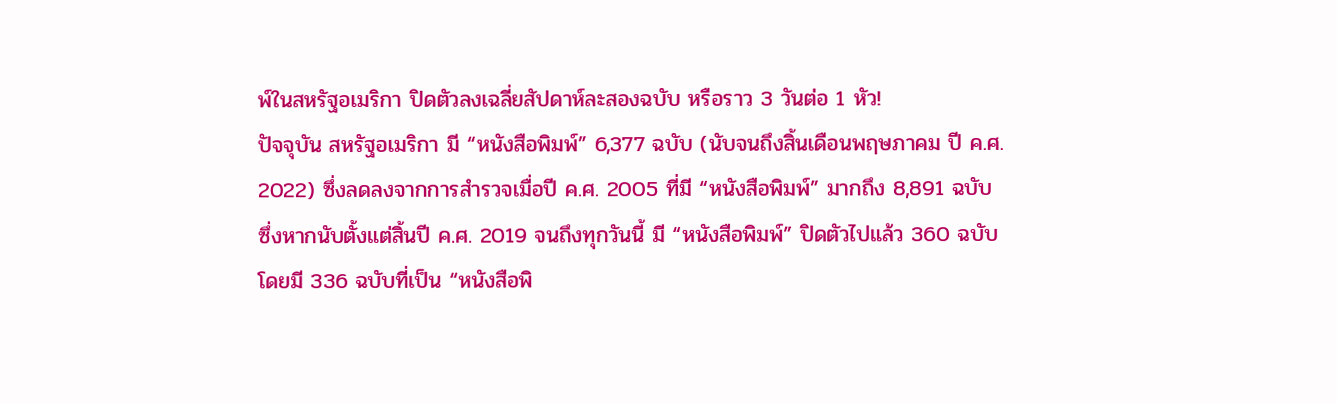พ์ในสหรัฐอเมริกา ปิดตัวลงเฉลี่ยสัปดาห์ละสองฉบับ หรือราว 3 วันต่อ 1 หัว!
ปัจจุบัน สหรัฐอเมริกา มี “หนังสือพิมพ์” 6,377 ฉบับ (นับจนถึงสิ้นเดือนพฤษภาคม ปี ค.ศ. 2022) ซึ่งลดลงจากการสำรวจเมื่อปี ค.ศ. 2005 ที่มี “หนังสือพิมพ์” มากถึง 8,891 ฉบับ
ซึ่งหากนับตั้งแต่สิ้นปี ค.ศ. 2019 จนถึงทุกวันนี้ มี “หนังสือพิมพ์” ปิดตัวไปแล้ว 360 ฉบับ โดยมี 336 ฉบับที่เป็น “หนังสือพิ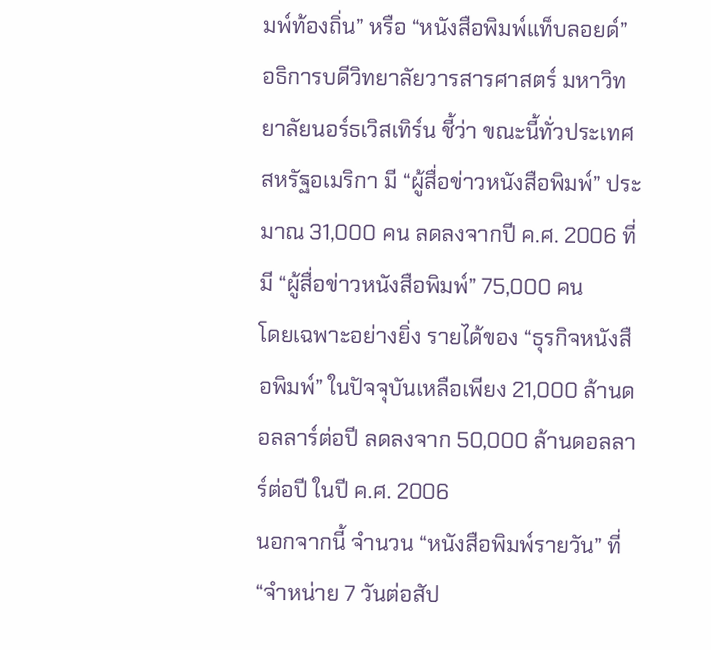มพ์ท้องถิ่น” หรือ “หนังสือพิมพ์แท็บลอยด์”
อธิการบดีวิทยาลัยวารสารศาสตร์ มหาวิทยาลัยนอร์ธเวิสเทิร์น ชี้ว่า ขณะนี้ทั่วประเทศสหรัฐอเมริกา มี “ผู้สื่อข่าวหนังสือพิมพ์” ประมาณ 31,000 คน ลดลงจากปี ค.ศ. 2006 ที่มี “ผู้สื่อข่าวหนังสือพิมพ์” 75,000 คน
โดยเฉพาะอย่างยิ่ง รายได้ของ “ธุรกิจหนังสือพิมพ์” ในปัจจุบันเหลือเพียง 21,000 ล้านดอลลาร์ต่อปี ลดลงจาก 50,000 ล้านดอลลาร์ต่อปี ในปี ค.ศ. 2006
นอกจากนี้ จำนวน “หนังสือพิมพ์รายวัน” ที่ “จำหน่าย 7 วันต่อสัป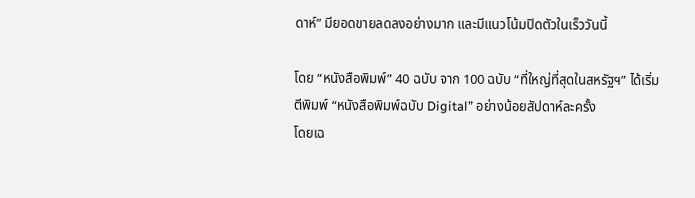ดาห์” มียอดขายลดลงอย่างมาก และมีแนวโน้มปิดตัวในเร็ววันนี้

โดย “หนังสือพิมพ์” 40 ฉบับ จาก 100 ฉบับ “ที่ใหญ่ที่สุดในสหรัฐฯ” ได้เริ่มตีพิมพ์ “หนังสือพิมพ์ฉบับ Digital” อย่างน้อยสัปดาห์ละครั้ง
โดยเฉ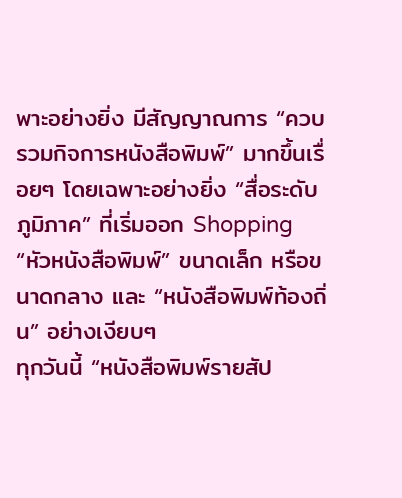พาะอย่างยิ่ง มีสัญญาณการ “ควบรวมกิจการหนังสือพิมพ์” มากขึ้นเรื่อยๆ โดยเฉพาะอย่างยิ่ง “สื่อระดับภูมิภาค” ที่เริ่มออก Shopping “หัวหนังสือพิมพ์” ขนาดเล็ก หรือขนาดกลาง และ “หนังสือพิมพ์ท้องถิ่น” อย่างเงียบๆ
ทุกวันนี้ “หนังสือพิมพ์รายสัป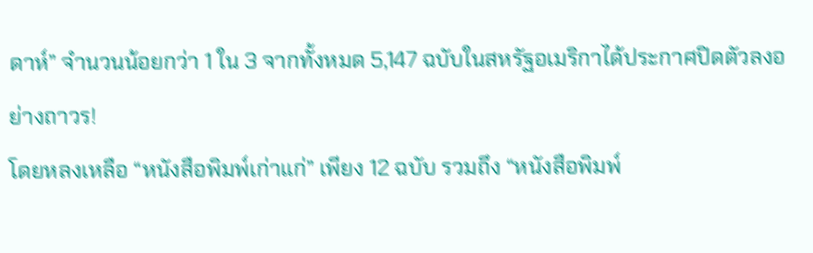ดาห์” จำนวนน้อยกว่า 1 ใน 3 จากทั้งหมด 5,147 ฉบับในสหรัฐอเมริกาได้ประกาศปิดตัวลงอย่างถาวร!
โดยหลงเหลือ “หนังสือพิมพ์เก่าแก่” เพียง 12 ฉบับ รวมถึง “หนังสือพิมพ์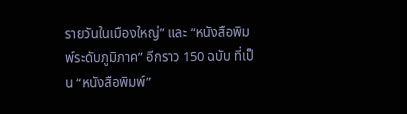รายวันในเมืองใหญ่” และ “หนังสือพิมพ์ระดับภูมิภาค” อีกราว 150 ฉบับ ที่เป็น “หนังสือพิมพ์”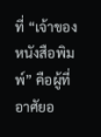ที่ “เจ้าของหนังสือพิมพ์” คือผู้ที่อาศัยอ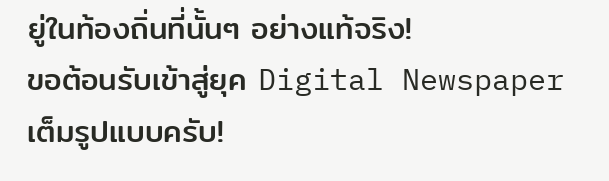ยู่ในท้องถิ่นที่นั้นๆ อย่างแท้จริง!
ขอต้อนรับเข้าสู่ยุค Digital Newspaper เต็มรูปแบบครับ!